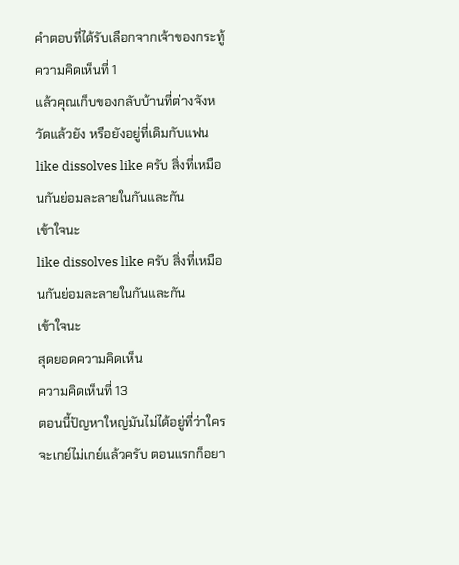คำตอบที่ได้รับเลือกจากเจ้าของกระทู้
ความคิดเห็นที่ 1
แล้วคุณเก็บของกลับบ้านที่ต่างจังหวัดแล้วยัง หรือยังอยู่ที่เดิมกับแฟน
like dissolves like ครับ สิ่งที่เหมือนกันย่อมละลายในกันและกัน
เข้าใจนะ
like dissolves like ครับ สิ่งที่เหมือนกันย่อมละลายในกันและกัน
เข้าใจนะ
สุดยอดความคิดเห็น
ความคิดเห็นที่ 13
ตอนนี้ปัญหาใหญ่มันไม่ได้อยู่ที่ว่าใครจะเกย์ไม่เกย์แล้วครับ ตอนแรกก็อยา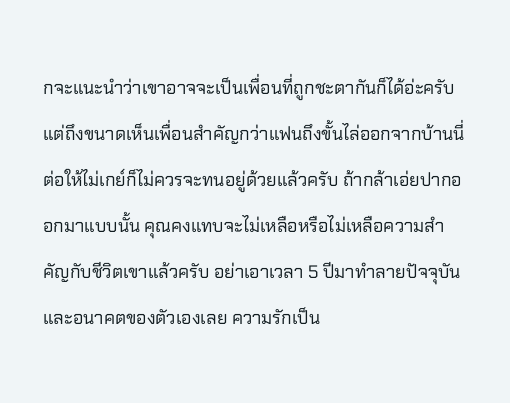กจะแนะนำว่าเขาอาจจะเป็นเพื่อนที่ถูกชะตากันก็ได้อ่ะครับ แต่ถึงขนาดเห็นเพื่อนสำคัญกว่าแฟนถึงขั้นไล่ออกจากบ้านนี่ต่อให้ไม่เกย์ก็ไม่ควรจะทนอยู่ด้วยแล้วครับ ถ้ากล้าเอ่ยปากออกมาแบบนั้น คุณคงแทบจะไม่เหลือหรือไม่เหลือความสำคัญกับชีวิตเขาแล้วครับ อย่าเอาเวลา 5 ปีมาทำลายปัจจุบันและอนาคตของตัวเองเลย ความรักเป็น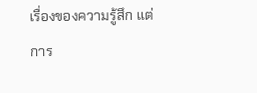เรื่องของความรู้สึก แต่การ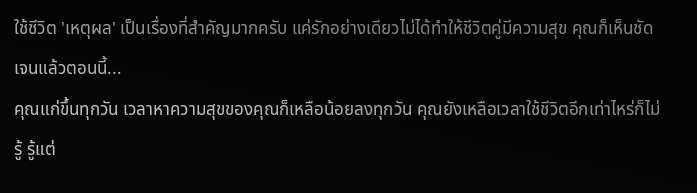ใช้ชีวิต 'เหตุผล' เป็นเรื่องที่สำคัญมากครับ แค่รักอย่างเดียวไม่ได้ทำให้ชีวิตคู่มีความสุข คุณก็เห็นชัดเจนแล้วตอนนี้...
คุณแก่ขึ้นทุกวัน เวลาหาความสุขของคุณก็เหลือน้อยลงทุกวัน คุณยังเหลือเวลาใช้ชีวิตอีกเท่าไหร่ก็ไม่รู้ รู้แต่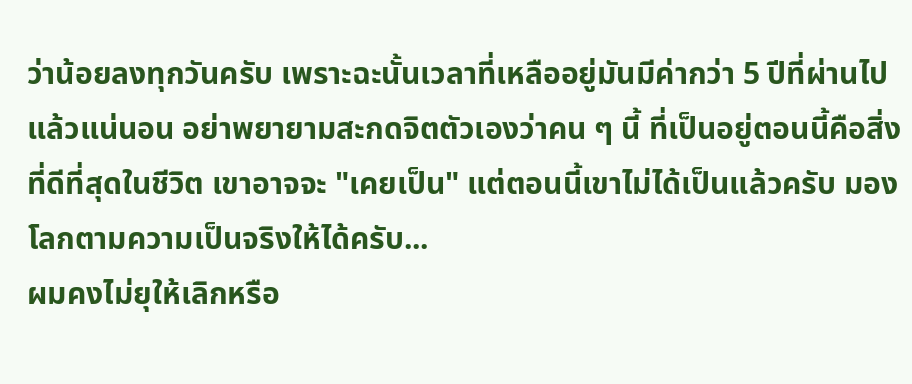ว่าน้อยลงทุกวันครับ เพราะฉะนั้นเวลาที่เหลืออยู่มันมีค่ากว่า 5 ปีที่ผ่านไปแล้วแน่นอน อย่าพยายามสะกดจิตตัวเองว่าคน ๆ นี้ ที่เป็นอยู่ตอนนี้คือสิ่งที่ดีที่สุดในชีวิต เขาอาจจะ "เคยเป็น" แต่ตอนนี้เขาไม่ได้เป็นแล้วครับ มองโลกตามความเป็นจริงให้ได้ครับ...
ผมคงไม่ยุให้เลิกหรือ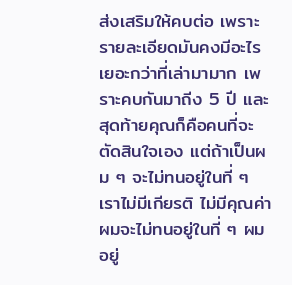ส่งเสริมให้คบต่อ เพราะรายละเอียดมันคงมีอะไรเยอะกว่าที่เล่ามามาก เพราะคบกันมาถีง 5 ปี และสุดท้ายคุณก็คือคนที่จะตัดสินใจเอง แต่ถ้าเป็นผม ๆ จะไม่ทนอยู่ในที่ ๆ เราไม่มีเกียรติ ไม่มีคุณค่า ผมจะไม่ทนอยู่ในที่ ๆ ผมอยู่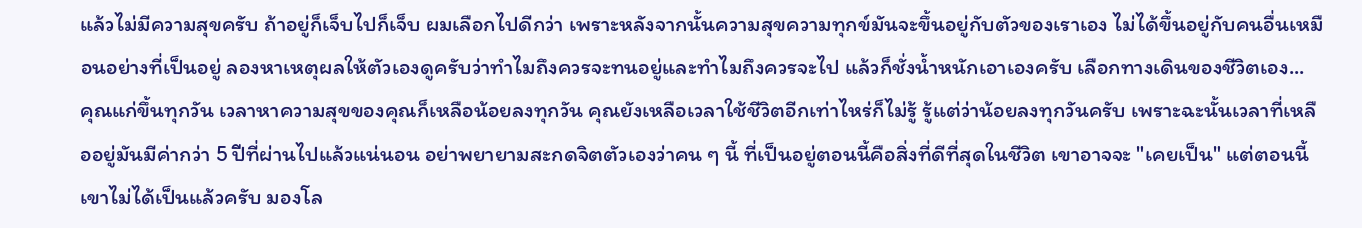แล้วไม่มีความสุขครับ ถ้าอยู่ก็เจ็บไปก็เจ็บ ผมเลือกไปดีกว่า เพราะหลังจากนั้นความสุขความทุกข์มันจะขึ้นอยู่กับตัวของเราเอง ไม่ได้ขึ้นอยู่กับคนอื่นเหมือนอย่างที่เป็นอยู่ ลองหาเหตุผลให้ตัวเองดูครับว่าทำไมถึงควรจะทนอยู่และทำไมถึงควรจะไป แล้วก็ชั่งน้ำหนักเอาเองครับ เลือกทางเดินของชีวิตเอง...
คุณแก่ขึ้นทุกวัน เวลาหาความสุขของคุณก็เหลือน้อยลงทุกวัน คุณยังเหลือเวลาใช้ชีวิตอีกเท่าไหร่ก็ไม่รู้ รู้แต่ว่าน้อยลงทุกวันครับ เพราะฉะนั้นเวลาที่เหลืออยู่มันมีค่ากว่า 5 ปีที่ผ่านไปแล้วแน่นอน อย่าพยายามสะกดจิตตัวเองว่าคน ๆ นี้ ที่เป็นอยู่ตอนนี้คือสิ่งที่ดีที่สุดในชีวิต เขาอาจจะ "เคยเป็น" แต่ตอนนี้เขาไม่ได้เป็นแล้วครับ มองโล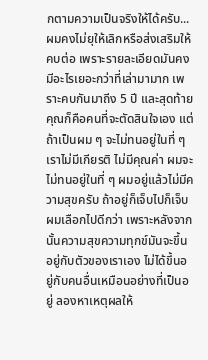กตามความเป็นจริงให้ได้ครับ...
ผมคงไม่ยุให้เลิกหรือส่งเสริมให้คบต่อ เพราะรายละเอียดมันคงมีอะไรเยอะกว่าที่เล่ามามาก เพราะคบกันมาถีง 5 ปี และสุดท้ายคุณก็คือคนที่จะตัดสินใจเอง แต่ถ้าเป็นผม ๆ จะไม่ทนอยู่ในที่ ๆ เราไม่มีเกียรติ ไม่มีคุณค่า ผมจะไม่ทนอยู่ในที่ ๆ ผมอยู่แล้วไม่มีความสุขครับ ถ้าอยู่ก็เจ็บไปก็เจ็บ ผมเลือกไปดีกว่า เพราะหลังจากนั้นความสุขความทุกข์มันจะขึ้นอยู่กับตัวของเราเอง ไม่ได้ขึ้นอยู่กับคนอื่นเหมือนอย่างที่เป็นอยู่ ลองหาเหตุผลให้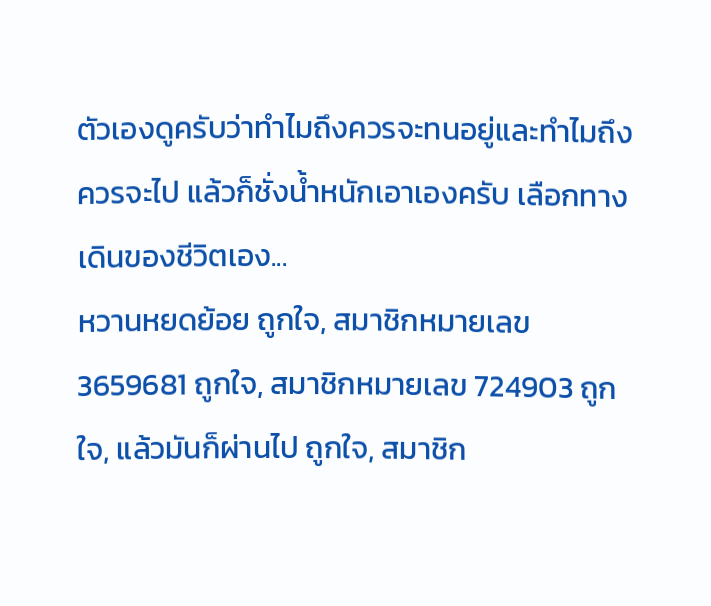ตัวเองดูครับว่าทำไมถึงควรจะทนอยู่และทำไมถึงควรจะไป แล้วก็ชั่งน้ำหนักเอาเองครับ เลือกทางเดินของชีวิตเอง...
หวานหยดย้อย ถูกใจ, สมาชิกหมายเลข 3659681 ถูกใจ, สมาชิกหมายเลข 724903 ถูกใจ, แล้วมันก็ผ่านไป ถูกใจ, สมาชิก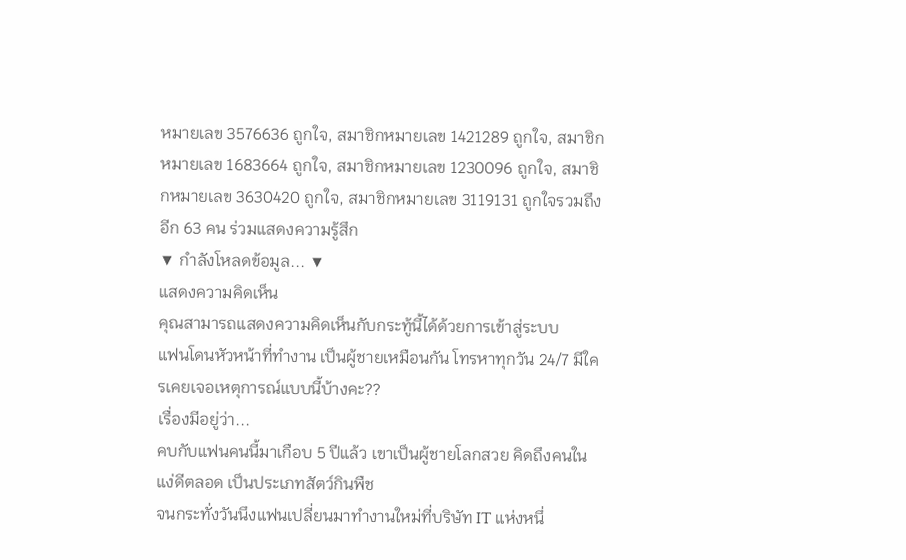หมายเลข 3576636 ถูกใจ, สมาชิกหมายเลข 1421289 ถูกใจ, สมาชิกหมายเลข 1683664 ถูกใจ, สมาชิกหมายเลข 1230096 ถูกใจ, สมาชิกหมายเลข 3630420 ถูกใจ, สมาชิกหมายเลข 3119131 ถูกใจรวมถึงอีก 63 คน ร่วมแสดงความรู้สึก
▼ กำลังโหลดข้อมูล... ▼
แสดงความคิดเห็น
คุณสามารถแสดงความคิดเห็นกับกระทู้นี้ได้ด้วยการเข้าสู่ระบบ
แฟนโดนหัวหน้าที่ทำงาน เป็นผู้ชายเหมือนกัน โทรหาทุกวัน 24/7 มีใครเคยเจอเหตุการณ์แบบนี้บ้างคะ??
เรื่องมีอยู่ว่า...
คบกับแฟนคนนี้มาเกือบ 5 ปีแล้ว เขาเป็นผู้ชายโลกสวย คิดถึงคนในแง่ดีตลอด เป็นประเภทสัตว์กินพืช
จนกระทั่งวันนึงแฟนเปลี่ยนมาทำงานใหม่ที่บริษัท IT แห่งหนึ่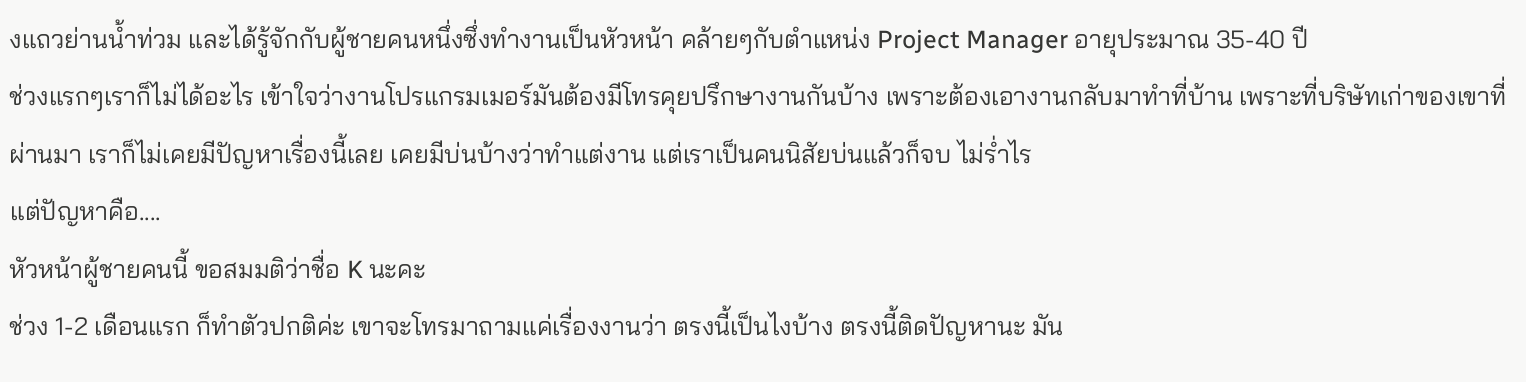งแถวย่านน้ำท่วม และได้รู้จักกับผู้ชายคนหนึ่งซึ่งทำงานเป็นหัวหน้า คล้ายๆกับตำแหน่ง Project Manager อายุประมาณ 35-40 ปี
ช่วงแรกๆเราก็ไม่ได้อะไร เข้าใจว่างานโปรแกรมเมอร์มันต้องมีโทรคุยปรึกษางานกันบ้าง เพราะต้องเอางานกลับมาทำที่บ้าน เพราะที่บริษัทเก่าของเขาที่ผ่านมา เราก็ไม่เคยมีปัญหาเรื่องนี้เลย เคยมีบ่นบ้างว่าทำแต่งาน แต่เราเป็นคนนิสัยบ่นแล้วก็จบ ไม่ร่ำไร
แต่ปัญหาคือ....
หัวหน้าผู้ชายคนนี้ ขอสมมติว่าชื่อ K นะคะ
ช่วง 1-2 เดือนแรก ก็ทำตัวปกติค่ะ เขาจะโทรมาถามแค่เรื่องงานว่า ตรงนี้เป็นไงบ้าง ตรงนี้ติดปัญหานะ มัน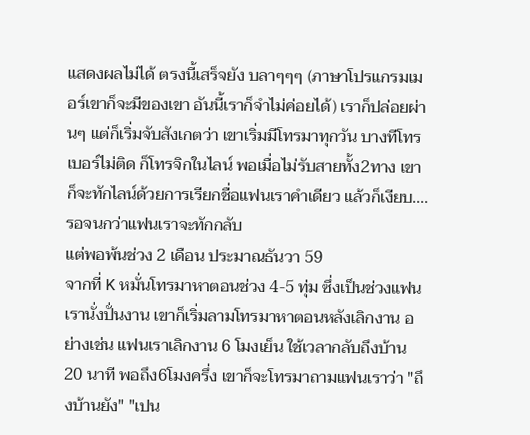แสดงผลไม่ได้ ตรงนี้เสร็จยัง บลาๆๆๆ (ภาษาโปรแกรมเมอร์เขาก็จะมีของเขา อันนี้เราก็จำไม่ค่อยได้) เราก็ปล่อยผ่านๆ แต่ก็เริ่มจับสังเกตว่า เขาเริ่มมีโทรมาทุกวัน บางทีโทรเบอร์ไม่ติด ก็โทรจิกในไลน์ พอเมื่อไม่รับสายทั้ง2ทาง เขาก็จะทักไลน์ด้วยการเรียกชื่อแฟนเราคำเดียว แล้วก็เงียบ.... รอจนกว่าแฟนเราจะทักกลับ
แต่พอพ้นช่วง 2 เดือน ประมาณธันวา 59
จากที่ K หมั่นโทรมาหาตอนช่วง 4-5 ทุ่ม ซึ่งเป็นช่วงแฟนเรานั่งปั่นงาน เขาก็เริ่มลามโทรมาหาตอนหลังเลิกงาน อย่างเช่น แฟนเราเลิกงาน 6 โมงเย็น ใช้เวลากลับถึงบ้าน 20 นาที พอถึง6โมงครึ่ง เขาก็จะโทรมาถามแฟนเราว่า "ถึงบ้านยัง" "เปน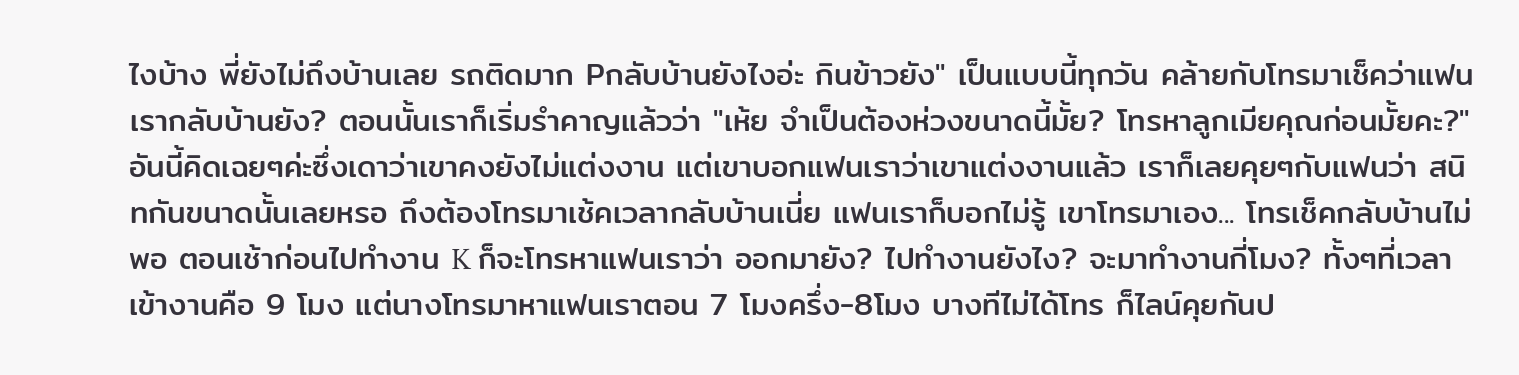ไงบ้าง พี่ยังไม่ถึงบ้านเลย รถติดมาก Pกลับบ้านยังไงอ่ะ กินข้าวยัง" เป็นแบบนี้ทุกวัน คล้ายกับโทรมาเช็คว่าแฟนเรากลับบ้านยัง? ตอนนั้นเราก็เริ่มรำคาญแล้วว่า "เห้ย จำเป็นต้องห่วงขนาดนี้มั้ย? โทรหาลูกเมียคุณก่อนมั้ยคะ?" อันนี้คิดเฉยๆค่ะซึ่งเดาว่าเขาคงยังไม่แต่งงาน แต่เขาบอกแฟนเราว่าเขาแต่งงานแล้ว เราก็เลยคุยๆกับแฟนว่า สนิทกันขนาดนั้นเลยหรอ ถึงต้องโทรมาเช้คเวลากลับบ้านเนี่ย แฟนเราก็บอกไม่รู้ เขาโทรมาเอง... โทรเช็คกลับบ้านไม่พอ ตอนเช้าก่อนไปทำงาน K ก็จะโทรหาแฟนเราว่า ออกมายัง? ไปทำงานยังไง? จะมาทำงานกี่โมง? ทั้งๆที่เวลาเข้างานคือ 9 โมง แต่นางโทรมาหาแฟนเราตอน 7 โมงครึ่ง-8โมง บางทีไม่ได้โทร ก็ไลน์คุยกันป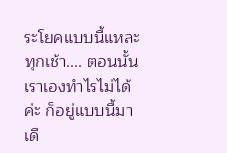ระโยคแบบนี้แหละทุกเช้า.... ตอนนั้นเราเองทำไรไม่ได้ค่ะ ก็อยู่แบบนี้มาเดื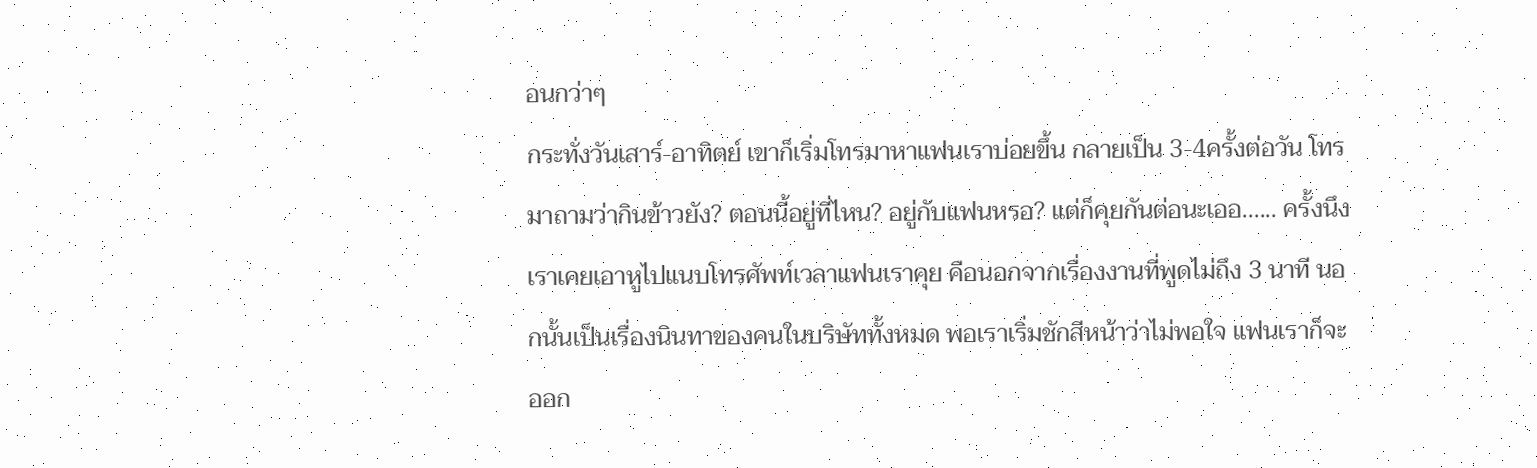อนกว่าๆ
กระทั่งวันเสาร์-อาทิตย์ เขาก็เริ่มโทรมาหาแฟนเราบ่อยขึ้น กลายเป็น 3-4ครั้งต่อวัน โทรมาถามว่ากินข้าวยัง? ตอนนี้อยู่ที่ไหน? อยู่กับแฟนหรอ? แต่ก็คุยกันต่อนะเออ...... ครั้งนึงเราเคยเอาหูไปแนบโทรศัพท์เวลาแฟนเราคุย คือนอกจากเรื่องงานที่พูดไม่ถึง 3 นาที นอกนั้นเป็นเรื่องนินทาของคนในบริษัททั้งหมด พอเราเริ่มชักสีหน้าว่าไม่พอใจ แฟนเราก็จะออก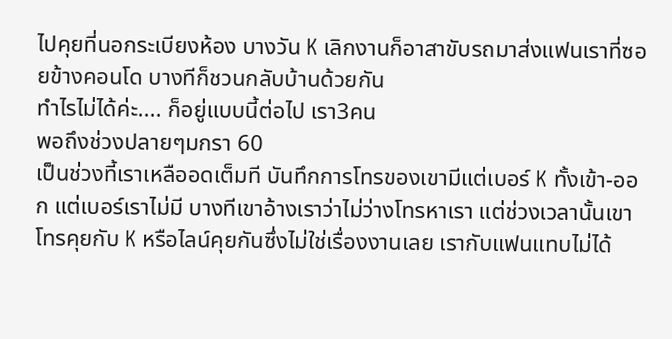ไปคุยที่นอกระเบียงห้อง บางวัน K เลิกงานก็อาสาขับรถมาส่งแฟนเราที่ซอยข้างคอนโด บางทีก็ชวนกลับบ้านด้วยกัน
ทำไรไม่ได้ค่ะ.... ก็อยู่แบบนี้ต่อไป เรา3คน
พอถึงช่วงปลายๆมกรา 60
เป็นช่วงที้เราเหลืออดเต็มที บันทึกการโทรของเขามีแต่เบอร์ K ทั้งเข้า-ออก แต่เบอร์เราไม่มี บางทีเขาอ้างเราว่าไม่ว่างโทรหาเรา แต่ช่วงเวลานั้นเขาโทรคุยกับ K หรือไลน์คุยกันซึ่งไม่ใช่เรื่องงานเลย เรากับแฟนแทบไม่ได้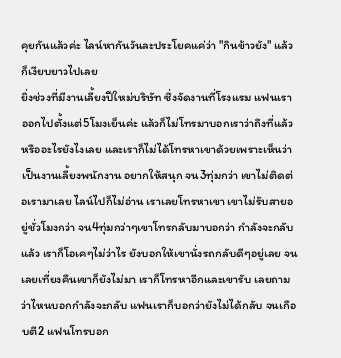คุยกันแล้วค่ะ ไลน์หากันวันละประโยคแค่ว่า "กินข้าวยัง" แล้วก็เงียบยาวไปเลย
ยิ่งช่วงที่มีงานเลี้ยงปีใหม่บริษัท ซึ่งจัดงานที่โรงแรม แฟนเราออกไปตั้งแต่5โมงเย็นค่ะ แล้วก็ไม่โทรมาบอกเราว่าถึงที่แล้ว หรืออะไรยังไงเลย และเราก็ไม่ได้โทรหาเขาด้วยเพราะเห็นว่าเป็นงานเลี้ยงพนักงาน อยากให้สนุก จน3ทุ่มกว่า เขาไม่ติดต่อเรามาเลย ไลน์ไปก็ไม่อ่าน เราเลยโทรหาเขา เขาไม่รับสายอยู่ชั่วโมงกว่า จน4ทุ่มกว่าๆเขาโทรกลับมาบอกว่า กำลังจะกลับแล้ว เราก็โอเคๆไม่ว่าไร ยังบอกให้เขานั่งรถกลับดีๆอยู่เลย จนเลยเที่ยงคืนเขาก็ยังไม่มา เราก็โทรหาอีกและเขารับ เลยถามว่าไหนบอกกำลังจะกลับ แฟนเราก็บอกว่ายังไม่ได้กลับ จนเกือบตี2 แฟนโทรบอก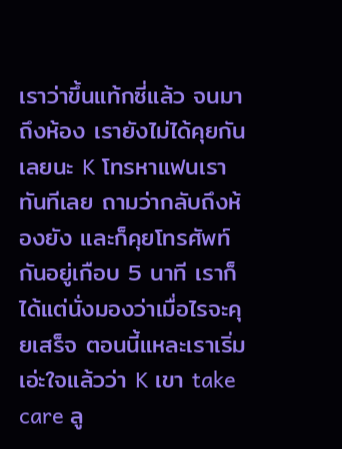เราว่าขึ้นแท้กซี่แล้ว จนมาถึงห้อง เรายังไม่ได้คุยกันเลยนะ K โทรหาแฟนเราทันทีเลย ถามว่ากลับถึงห้องยัง และก็คุยโทรศัพท์กันอยู่เกือบ 5 นาที เราก็ได้แต่นั่งมองว่าเมื่อไรจะคุยเสร็จ ตอนนี้แหละเราเริ่มเอ่ะใจแล้วว่า K เขา take care ลู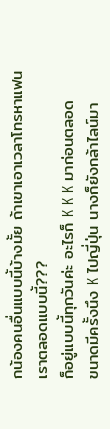กน้องคนอื่นแบบนี้บ้างมั้ย ถ้าเขาเอาเวลาโทรหาแฟนเราตลอดแบบนี้???
ก็อยู่แบบนี้ทุกวันค่ะ อะไรก็ K K K มาก่อนตลอด
ขนาดมีครั้งนึง K ไปญี่ปุ่น นางก็ยังกล้าไลน์มา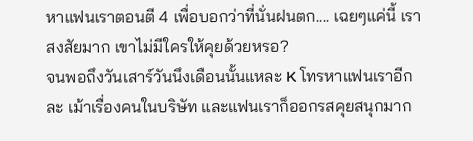หาแฟนเราตอนตี 4 เพื่อบอกว่าที่นั่นฝนตก.... เฉยๆแค่นี้ เราสงสัยมาก เขาไม่มีใครให้คุยด้วยหรอ?
จนพอถึงวันเสาร์วันนึงเดือนนั้นแหละ K โทรหาแฟนเราอีกละ เม้าเรื่องคนในบริษัท และแฟนเราก็ออกรสคุยสนุกมาก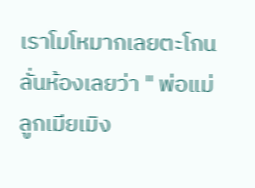เราโมโหมากเลยตะโกนลั่นห้องเลยว่า " พ่อแม่ลูกเมียเมิง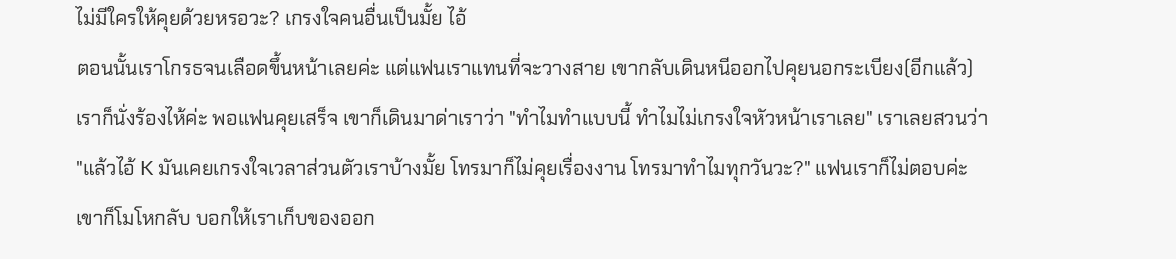ไม่มีใครให้คุยด้วยหรอวะ? เกรงใจคนอื่นเป็นมั้ย ไอ้
ตอนนั้นเราโกรธจนเลือดขึ้นหน้าเลยค่ะ แต่แฟนเราแทนที่จะวางสาย เขากลับเดินหนีออกไปคุยนอกระเบียง(อีกแล้ว) เราก็นั่งร้องไห้ค่ะ พอแฟนคุยเสร็จ เขาก็เดินมาด่าเราว่า "ทำไมทำแบบนี้ ทำไมไม่เกรงใจหัวหน้าเราเลย" เราเลยสวนว่า "แล้วไอ้ K มันเคยเกรงใจเวลาส่วนตัวเราบ้างมั้ย โทรมาก็ไม่คุยเรื่องงาน โทรมาทำไมทุกวันวะ?" แฟนเราก็ไม่ตอบค่ะ เขาก็โมโหกลับ บอกให้เราเก็บของออก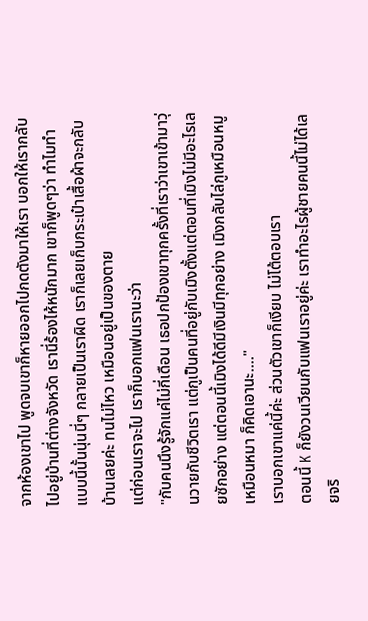จากห้องเขาไป พูดจบเขาก็หายออกไปกดตังมาให้เรา บอกให้เรากลับไปอยู่บ้านที่ต่างจังหวัด เรานี่ร้องไห้หนักมาก เขาก็พูดๆว่า ทำไมทำแบบนี้นั้นนุ่นนี่ๆ กลายเป็นเราผิด เราก็เลยเก็บกระเป๋าเสื้อผ้าจะกลับบ้านเลยค่ะ ทนไม่ไหว เหมือนอยู่เป็นของตาย
แต่ก่อนเราจะไป เราก็บอกแฟนเรานะว่า
"กับคนนึงรู้จักแค่ไม่กี่เดือน เธอปกป้องเขาทุกครั้งที่เราว่าเขาเข้ามาวุ่นวายกับชีวิตเรา แต่กูเป็นคนที่อยู่กับเมิงตั้งแต่ตอนที่เมิงไม่มีอะไรเลยซักอย่าง แต่ตอนนี้เมิงได้ดีมีเงินมีทุกอย่าง เมิงกลับไล่กูเหมือนหมูเหมือนหมา ก็คิดเอานะ...."
เราบอกเขาแค่นี้ค่ะ ส่วนตัวเขาก็เงียบ ไม่โต้ตอบเรา
ตอนนี้ K ก็ยังวนเวียนกับแฟนเราอยู่ค่ะ เราทำอะไรผู้ชายคนนี้ไม่ได้เลยจริ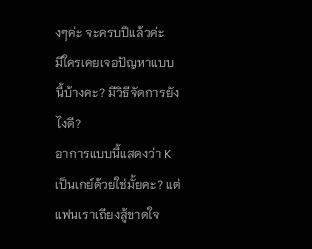งๆค่ะ จะครบปีแล้วค่ะ
มีใครเคยเจอปัญหาแบบนี้บ้างคะ? มีวิธีจัดการยังไงดี?
อาการแบบนี้แสดงว่า K เป็นเกย์ด้วยใช่มั้ยคะ? แต่แฟนเราเถียงสู้ขาดใจ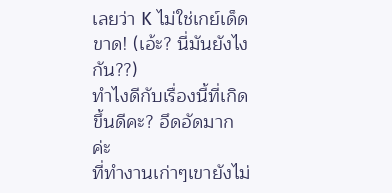เลยว่า K ไม่ใช่เกย์เด็ดขาด! (เอ้ะ? นี่มันยังไงกัน??)
ทำไงดีกับเรื่องนี้ที่เกิดขึ้นดีคะ? อึดอัดมากค่ะ
ที่ทำงานเก่าๆเขายังไม่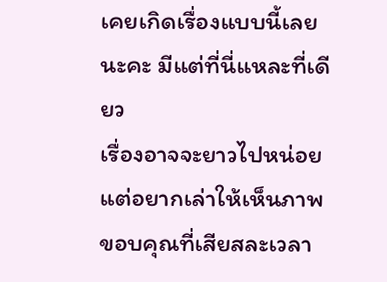เคยเกิดเรื่องแบบนี้เลยนะคะ มีแต่ที่นี่แหละที่เดียว
เรื่องอาจจะยาวไปหน่อย แต่อยากเล่าให้เห็นภาพ
ขอบคุณที่เสียสละเวลา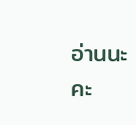อ่านนะคะ